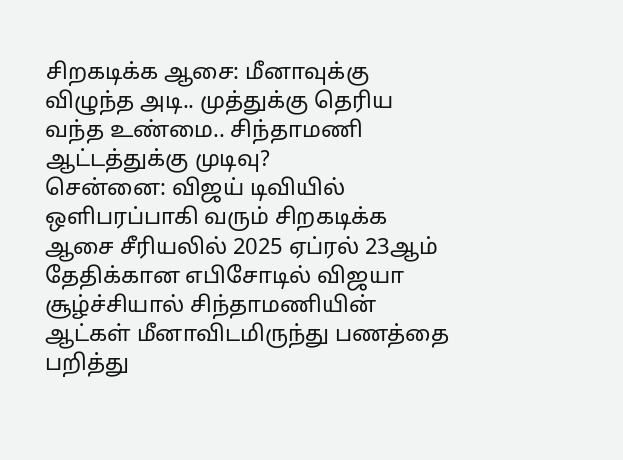சிறகடிக்க ஆசை: மீனாவுக்கு விழுந்த அடி.. முத்துக்கு தெரிய வந்த உண்மை.. சிந்தாமணி ஆட்டத்துக்கு முடிவு?
சென்னை: விஜய் டிவியில் ஒளிபரப்பாகி வரும் சிறகடிக்க ஆசை சீரியலில் 2025 ஏப்ரல் 23ஆம் தேதிக்கான எபிசோடில் விஜயா சூழ்ச்சியால் சிந்தாமணியின் ஆட்கள் மீனாவிடமிருந்து பணத்தை பறித்து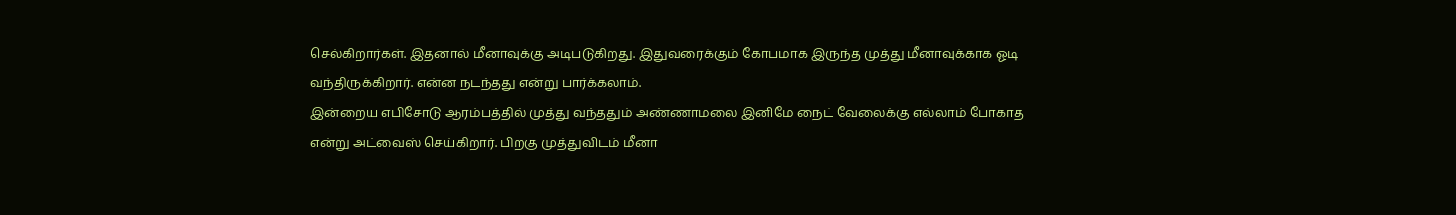செல்கிறார்கள். இதனால் மீனாவுக்கு அடிபடுகிறது. இதுவரைக்கும் கோபமாக இருந்த முத்து மீனாவுக்காக ஓடி வந்திருக்கிறார். என்ன நடந்தது என்று பார்க்கலாம்.
இன்றைய எபிசோடு ஆரம்பத்தில் முத்து வந்ததும் அண்ணாமலை இனிமே நைட் வேலைக்கு எல்லாம் போகாத என்று அட்வைஸ் செய்கிறார். பிறகு முத்துவிடம் மீனா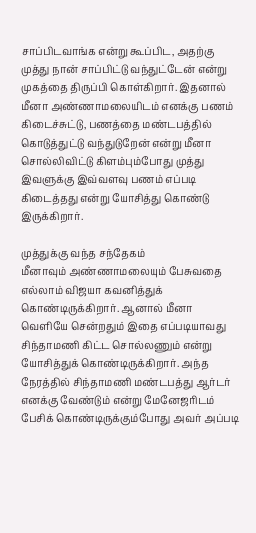சாப்பிடவாங்க என்று கூப்பிட, அதற்கு முத்து நான் சாப்பிட்டு வந்துட்டேன் என்று முகத்தை திருப்பி கொள்கிறார். இதனால் மீனா அண்ணாமலையிடம் எனக்கு பணம் கிடைச்சுட்டு, பணத்தை மண்டபத்தில் கொடுத்துட்டு வந்துடுறேன் என்று மீனா சொல்லிவிட்டு கிளம்பும்போது முத்து இவளுக்கு இவ்வளவு பணம் எப்படி கிடைத்தது என்று யோசித்து கொண்டு இருக்கிறார்.

முத்துக்கு வந்த சந்தேகம்
மீனாவும் அண்ணாமலையும் பேசுவதை எல்லாம் விஜயா கவனித்துக் கொண்டிருக்கிறார். ஆனால் மீனா வெளியே சென்றதும் இதை எப்படியாவது சிந்தாமணி கிட்ட சொல்லணும் என்று யோசித்துக் கொண்டிருக்கிறார். அந்த நேரத்தில் சிந்தாமணி மண்டபத்து ஆர்டர் எனக்கு வேண்டும் என்று மேனேஜரிடம் பேசிக் கொண்டிருக்கும்போது அவர் அப்படி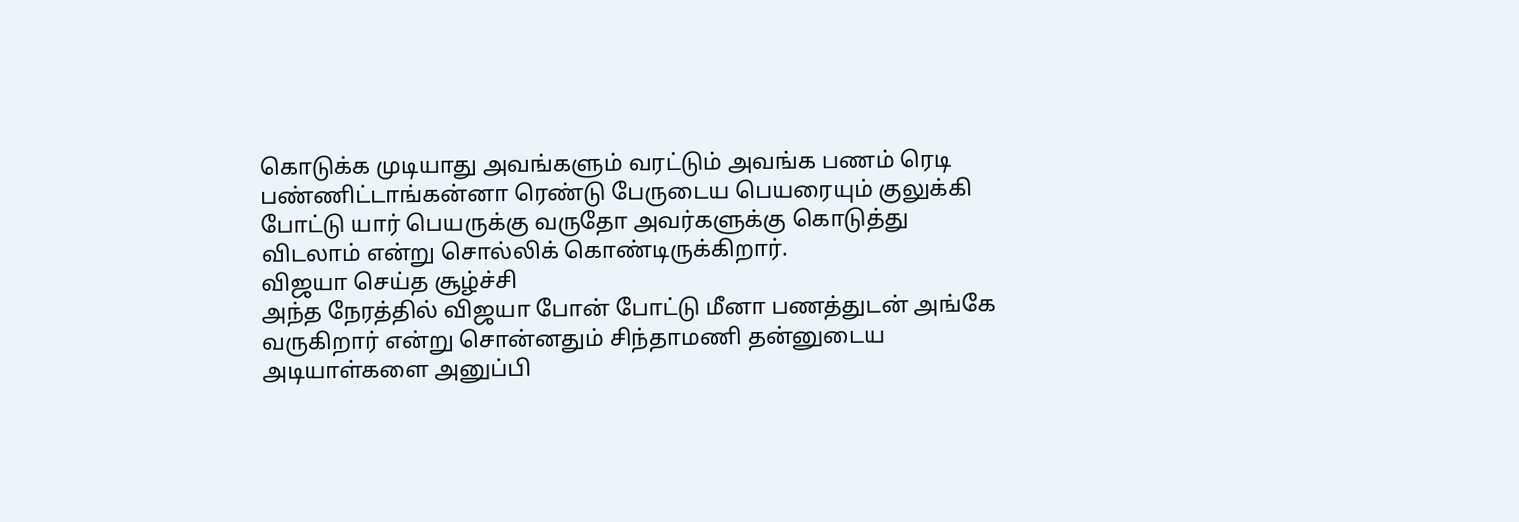கொடுக்க முடியாது அவங்களும் வரட்டும் அவங்க பணம் ரெடி பண்ணிட்டாங்கன்னா ரெண்டு பேருடைய பெயரையும் குலுக்கி போட்டு யார் பெயருக்கு வருதோ அவர்களுக்கு கொடுத்து விடலாம் என்று சொல்லிக் கொண்டிருக்கிறார்.
விஜயா செய்த சூழ்ச்சி
அந்த நேரத்தில் விஜயா போன் போட்டு மீனா பணத்துடன் அங்கே வருகிறார் என்று சொன்னதும் சிந்தாமணி தன்னுடைய அடியாள்களை அனுப்பி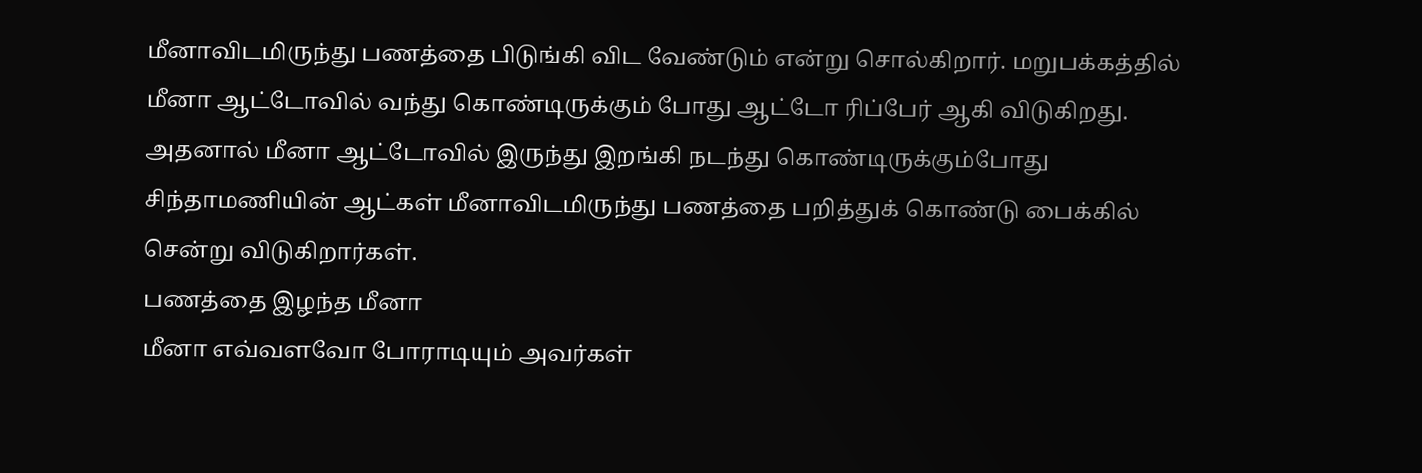மீனாவிடமிருந்து பணத்தை பிடுங்கி விட வேண்டும் என்று சொல்கிறார். மறுபக்கத்தில் மீனா ஆட்டோவில் வந்து கொண்டிருக்கும் போது ஆட்டோ ரிப்பேர் ஆகி விடுகிறது. அதனால் மீனா ஆட்டோவில் இருந்து இறங்கி நடந்து கொண்டிருக்கும்போது சிந்தாமணியின் ஆட்கள் மீனாவிடமிருந்து பணத்தை பறித்துக் கொண்டு பைக்கில் சென்று விடுகிறார்கள்.
பணத்தை இழந்த மீனா
மீனா எவ்வளவோ போராடியும் அவர்கள்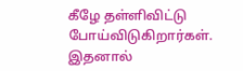கீழே தள்ளிவிட்டு போய்விடுகிறார்கள். இதனால்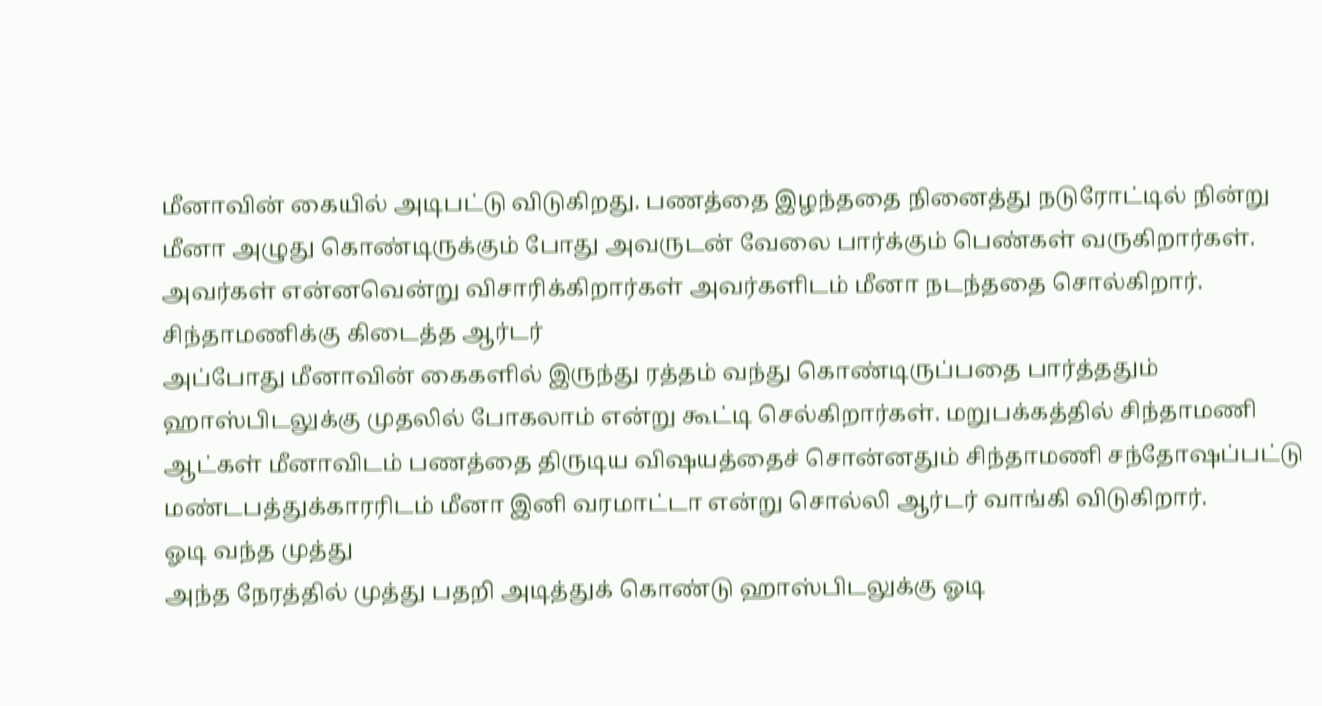மீனாவின் கையில் அடிபட்டு விடுகிறது. பணத்தை இழந்ததை நினைத்து நடுரோட்டில் நின்று மீனா அழுது கொண்டிருக்கும் போது அவருடன் வேலை பார்க்கும் பெண்கள் வருகிறார்கள். அவர்கள் என்னவென்று விசாரிக்கிறார்கள் அவர்களிடம் மீனா நடந்ததை சொல்கிறார்.
சிந்தாமணிக்கு கிடைத்த ஆர்டர்
அப்போது மீனாவின் கைகளில் இருந்து ரத்தம் வந்து கொண்டிருப்பதை பார்த்ததும் ஹாஸ்பிடலுக்கு முதலில் போகலாம் என்று கூட்டி செல்கிறார்கள். மறுபக்கத்தில் சிந்தாமணி ஆட்கள் மீனாவிடம் பணத்தை திருடிய விஷயத்தைச் சொன்னதும் சிந்தாமணி சந்தோஷப்பட்டு மண்டபத்துக்காரரிடம் மீனா இனி வரமாட்டா என்று சொல்லி ஆர்டர் வாங்கி விடுகிறார்.
ஓடி வந்த முத்து
அந்த நேரத்தில் முத்து பதறி அடித்துக் கொண்டு ஹாஸ்பிடலுக்கு ஓடி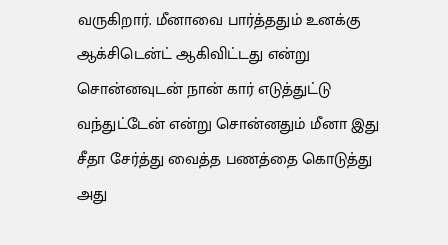வருகிறார். மீனாவை பார்த்ததும் உனக்கு ஆக்சிடென்ட் ஆகிவிட்டது என்று சொன்னவுடன் நான் கார் எடுத்துட்டு வந்துட்டேன் என்று சொன்னதும் மீனா இது சீதா சேர்த்து வைத்த பணத்தை கொடுத்து அது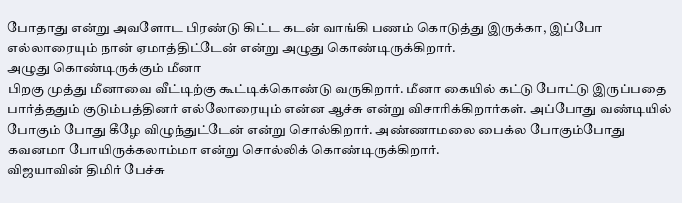போதாது என்று அவளோட பிரண்டு கிட்ட கடன் வாங்கி பணம் கொடுத்து இருக்கா, இப்போ எல்லாரையும் நான் ஏமாத்திட்டேன் என்று அழுது கொண்டிருக்கிறார்.
அழுது கொண்டிருக்கும் மீனா
பிறகு முத்து மீனாவை வீட்டிற்கு கூட்டிக்கொண்டு வருகிறார். மீனா கையில் கட்டு போட்டு இருப்பதை பார்த்ததும் குடும்பத்தினர் எல்லோரையும் என்ன ஆச்சு என்று விசாரிக்கிறார்கள். அப்போது வண்டியில் போகும் போது கீழே விழுந்துட்டேன் என்று சொல்கிறார். அண்ணாமலை பைக்ல போகும்போது கவனமா போயிருக்கலாம்மா என்று சொல்லிக் கொண்டிருக்கிறார்.
விஜயாவின் திமிர் பேச்சு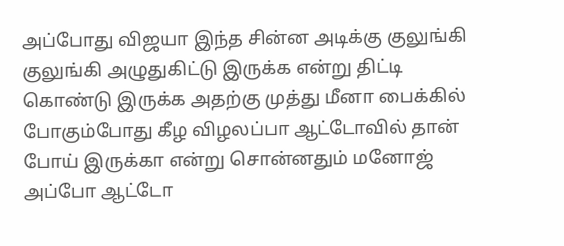அப்போது விஜயா இந்த சின்ன அடிக்கு குலுங்கி குலுங்கி அழுதுகிட்டு இருக்க என்று திட்டி கொண்டு இருக்க அதற்கு முத்து மீனா பைக்கில் போகும்போது கீழ விழலப்பா ஆட்டோவில் தான் போய் இருக்கா என்று சொன்னதும் மனோஜ் அப்போ ஆட்டோ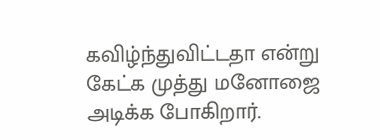கவிழ்ந்துவிட்டதா என்று கேட்க முத்து மனோஜை அடிக்க போகிறார்.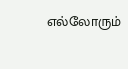எல்லோரும்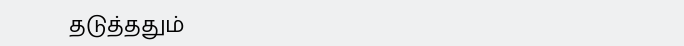தடுத்ததும்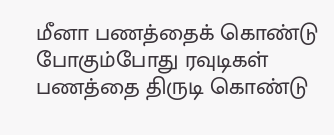மீனா பணத்தைக் கொண்டு போகும்போது ரவுடிகள் பணத்தை திருடி கொண்டு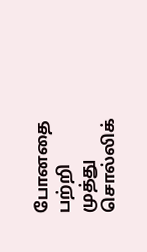போனதை பற்றி முத்து சொல்லிக்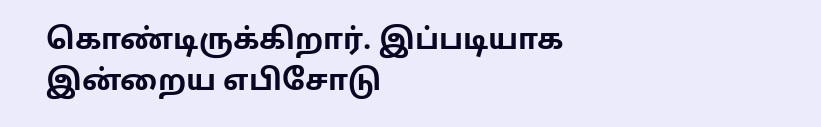கொண்டிருக்கிறார். இப்படியாக இன்றைய எபிசோடு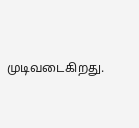முடிவடைகிறது.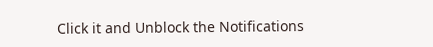Click it and Unblock the Notifications